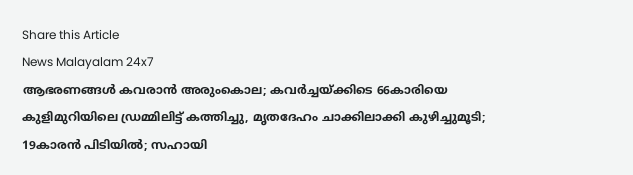Share this Article
News Malayalam 24x7
ആഭരണങ്ങൾ കവരാൻ അരുംകൊല; കവര്‍ച്ചയ്ക്കിടെ 66കാരിയെ കുളിമുറിയിലെ ഡ്രമ്മിലിട്ട് കത്തിച്ചു, മൃതദേഹം ചാക്കിലാക്കി കുഴിച്ചുമൂടി; 19കാരൻ പിടിയിൽ; സഹായി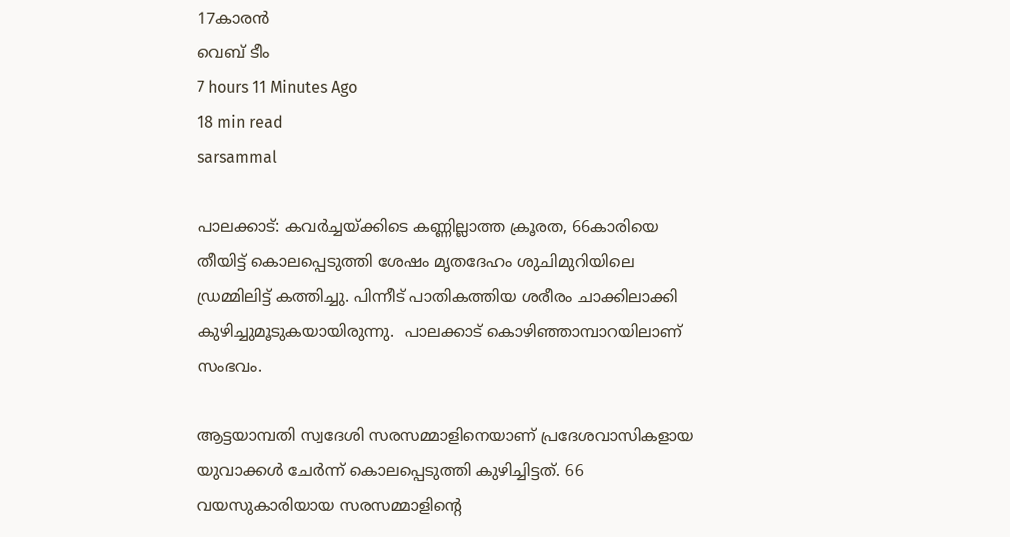17കാരൻ
വെബ് ടീം
7 hours 11 Minutes Ago
18 min read
sarsammal

പാലക്കാട്: കവര്‍ച്ചയ്ക്കിടെ കണ്ണില്ലാത്ത ക്രൂരത, 66കാരിയെ  തീയിട്ട് കൊലപ്പെടുത്തി ശേഷം മൃതദേഹം ശുചിമുറിയിലെ ഡ്രമ്മിലിട്ട് കത്തിച്ചു. പിന്നീട് പാതികത്തിയ ശരീരം ചാക്കിലാക്കി കുഴിച്ചുമൂടുകയായിരുന്നു.  പാലക്കാട് കൊഴിഞ്ഞാമ്പാറയിലാണ് സംഭവം.

ആട്ടയാമ്പതി സ്വദേശി സരസമ്മാളിനെയാണ് പ്രദേശവാസികളായ യുവാക്കള്‍ ചേര്‍ന്ന് കൊലപ്പെടുത്തി കുഴിച്ചിട്ടത്. 66 വയസുകാരിയായ സരസമ്മാളിന്റെ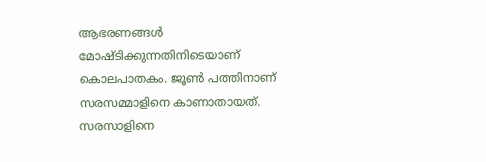ആഭരണങ്ങള്‍ മോഷ്ടിക്കുന്നതിനിടെയാണ് കൊലപാതകം. ജൂണ്‍ പത്തിനാണ് സരസമ്മാളിനെ കാണാതായത്. സരസാളിനെ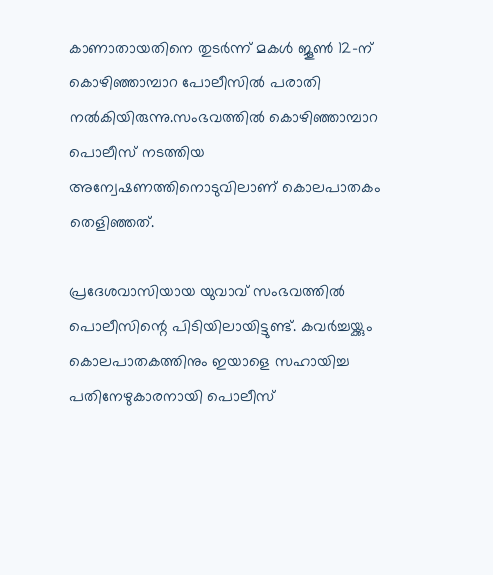കാണാതായതിനെ തുടർന്ന് മകൾ ജൂൺ 12-ന് കൊഴിഞ്ഞാമ്പാറ പോലീസിൽ പരാതി നൽകിയിരുന്നു.സംഭവത്തില്‍ കൊഴിഞ്ഞാമ്പാറ പൊലീസ് നടത്തിയ അന്വേഷണത്തിനൊടുവിലാണ് കൊലപാതകം തെളിഞ്ഞത്.

പ്രദേശവാസിയായ യുവാവ് സംഭവത്തില്‍ പൊലീസിന്റെ പിടിയിലായിട്ടുണ്ട്. കവര്‍ച്ചയ്ക്കും കൊലപാതകത്തിനും ഇയാളെ സഹായിച്ച പതിനേഴുകാരനായി പൊലീസ്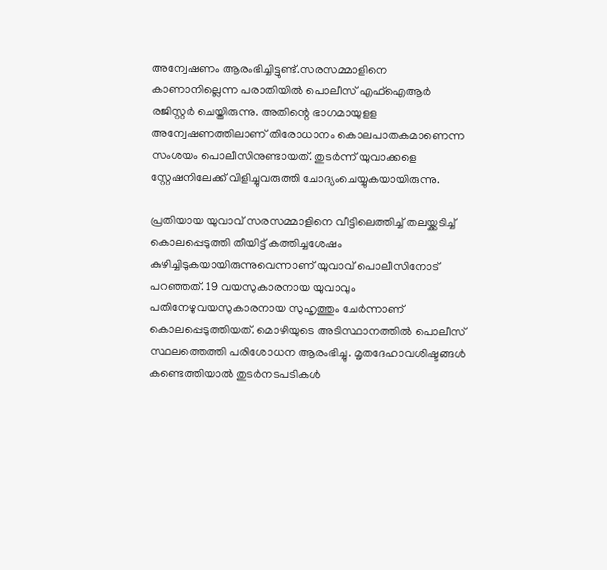അന്വേഷണം ആരംഭിച്ചിട്ടുണ്ട്.സരസമ്മാളിനെ കാണാനില്ലെന്ന പരാതിയില്‍ പൊലീസ് എഫ്‌ഐആര്‍ രജിസ്റ്റര്‍ ചെയ്തിരുന്നു. അതിന്റെ ഭാഗമായുളള അന്വേഷണത്തിലാണ് തിരോധാനം കൊലപാതകമാണെന്ന സംശയം പൊലീസിനുണ്ടായത്. തുടര്‍ന്ന് യുവാക്കളെ സ്റ്റേഷനിലേക്ക് വിളിച്ചുവരുത്തി ചോദ്യംചെയ്യുകയായിരുന്നു.

പ്രതിയായ യുവാവ് സരസമ്മാളിനെ വീട്ടിലെത്തിച്ച് തലയ്ക്കടിച്ച് കൊലപ്പെടുത്തി തീയിട്ട് കത്തിച്ചശേഷം കുഴിച്ചിടുകയായിരുന്നുവെന്നാണ് യുവാവ് പൊലീസിനോട് പറഞ്ഞത്. 19 വയസുകാരനായ യുവാവും പതിനേഴുവയസുകാരനായ സുഹൃത്തും ചേര്‍ന്നാണ് കൊലപ്പെടുത്തിയത്. മൊഴിയുടെ അടിസ്ഥാനത്തില്‍ പൊലീസ് സ്ഥലത്തെത്തി പരിശോധന ആരംഭിച്ചു. മൃതദേഹാവശിഷ്ടങ്ങള്‍ കണ്ടെത്തിയാല്‍ തുടര്‍നടപടികള്‍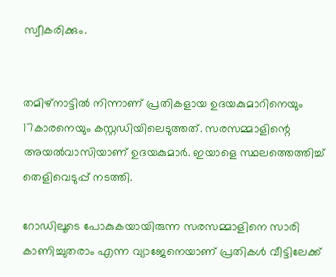സ്വീകരിക്കും.


തമിഴ്നാട്ടിൽ നിന്നാണ് പ്രതികളായ ഉദയകുമാറിനെയും 17കാരനെയും കസ്റ്റഡിയിലെടുത്തത്. സരസമ്മാളിന്റെ അയൽവാസിയാണ് ഉദയകുമാർ. ഇയാളെ സ്ഥലത്തെത്തിച്ച് തെളിവെടുപ്പ് നടത്തി.

റോഡിലൂടെ പോകുകയായിരുന്ന സരസമ്മാളിനെ സാരി കാണിച്ചുതരാം എന്ന വ്യാജേനെയാണ് പ്രതികൾ വീട്ടിലേക്ക്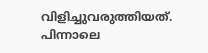വിളിച്ചുവരുത്തിയത്. പിന്നാലെ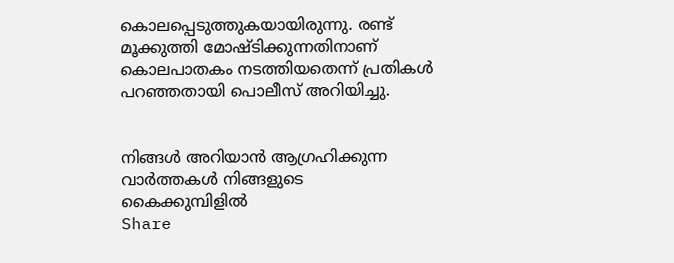കൊലപ്പെടുത്തുകയായിരുന്നു. രണ്ട് മൂക്കുത്തി മോഷ്ടിക്കുന്നതിനാണ് കൊലപാതകം നടത്തിയതെന്ന് പ്രതികൾ പറഞ്ഞതായി പൊലീസ് അറിയിച്ചു.


നിങ്ങൾ അറിയാൻ ആഗ്രഹിക്കുന്ന വാർത്തകൾ നിങ്ങളുടെ കൈക്കുമ്പിളിൽ
Share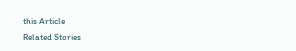this Article
Related Stories